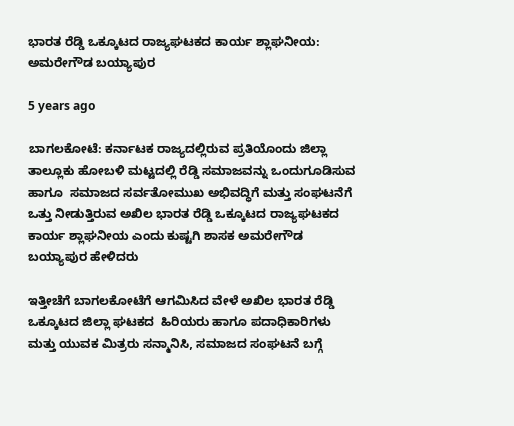ಭಾರತ ರೆಡ್ಡಿ ಒಕ್ಕೂಟದ ರಾಜ್ಯಘಟಕದ ಕಾರ್ಯ ಶ್ಲಾಘನೀಯ: ಅಮರೇಗೌಡ ಬಯ್ಯಾಪುರ

5 years ago

ಬಾಗಲಕೋಟೆ: ಕರ್ನಾಟಕ ರಾಜ್ಯದಲ್ಲಿರುವ ಪ್ರತಿಯೊಂದು ಜಿಲ್ಲಾ ತಾಲ್ಲೂಕು ಹೋಬಳಿ ಮಟ್ಟದಲ್ಲಿ ರೆಡ್ಡಿ ಸಮಾಜವನ್ನು ಒಂದುಗೂಡಿಸುವ ಹಾಗೂ  ಸಮಾಜದ ಸರ್ವತೋಮುಖ ಅಭಿವದ್ಧಿಗೆ ಮತ್ತು ಸಂಘಟನೆಗೆ ಒತ್ತು ನೀಡುತ್ತಿರುವ ಅಖಿಲ ಭಾರತ ರೆಡ್ಡಿ ಒಕ್ಕೂಟದ ರಾಜ್ಯಘಟಕದ ಕಾರ್ಯ ಶ್ಲಾಘನೀಯ ಎಂದು ಕುಷ್ಟಗಿ ಶಾಸಕ ಅಮರೇಗೌಡ ಬಯ್ಯಾಪುರ ಹೇಳಿದರು

ಇತ್ತೀಚೆಗೆ ಬಾಗಲಕೋಟೆಗೆ ಆಗಮಿಸಿದ ವೇಳೆ ಅಖಿಲ ಭಾರತ ರೆಡ್ಡಿ ಒಕ್ಕೂಟದ ಜಿಲ್ಲಾ ಘಟಕದ  ಹಿರಿಯರು ಹಾಗೂ ಪದಾಧಿಕಾರಿಗಳು ಮತ್ತು ಯುವಕ ಮಿತ್ರರು ಸನ್ಮಾನಿಸಿ, ಸಮಾಜದ ಸಂಘಟನೆ ಬಗ್ಗೆ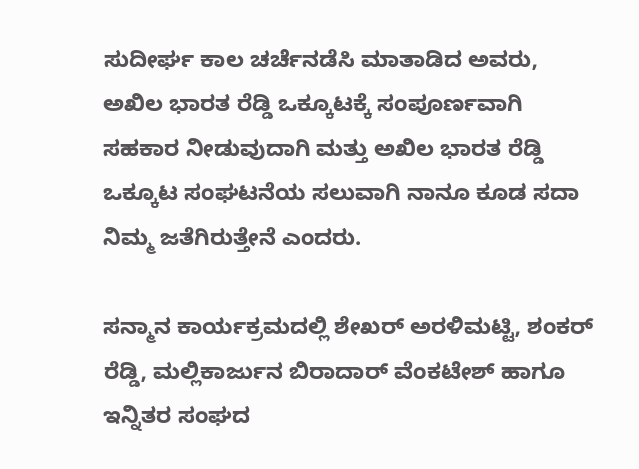ಸುದೀರ್ಘ ಕಾಲ ಚರ್ಚೆನಡೆಸಿ ಮಾತಾಡಿದ ಅವರು, ಅಖಿಲ ಭಾರತ ರೆಡ್ಡಿ ಒಕ್ಕೂಟಕ್ಕೆ ಸಂಪೂರ್ಣವಾಗಿ ಸಹಕಾರ ನೀಡುವುದಾಗಿ ಮತ್ತು ಅಖಿಲ ಭಾರತ ರೆಡ್ಡಿ ಒಕ್ಕೂಟ ಸಂಘಟನೆಯ ಸಲುವಾಗಿ ನಾನೂ ಕೂಡ ಸದಾ ನಿಮ್ಮ ಜತೆಗಿರುತ್ತೇನೆ ಎಂದರು.

ಸನ್ಮಾನ ಕಾರ್ಯಕ್ರಮದಲ್ಲಿ ಶೇಖರ್ ಅರಳಿಮಟ್ಟಿ, ಶಂಕರ್ ರೆಡ್ಡಿ, ಮಲ್ಲಿಕಾರ್ಜುನ ಬಿರಾದಾರ್ ವೆಂಕಟೇಶ್ ಹಾಗೂ ಇನ್ನಿತರ ಸಂಘದ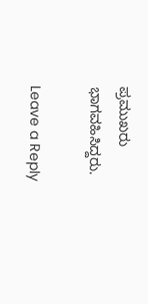ಪ್ರಮುಖರು ಭಾಗವಹಿಸಿದ್ದರು.

Leave a Reply